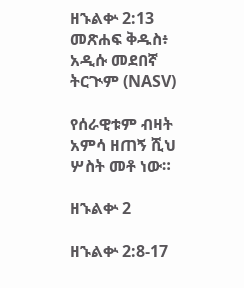ዘኁልቍ 2:13 መጽሐፍ ቅዱስ፥ አዲሱ መደበኛ ትርጒም (NASV)

የሰራዊቱም ብዛት አምሳ ዘጠኝ ሺህ ሦስት መቶ ነው።

ዘኁልቍ 2

ዘኁልቍ 2:8-17